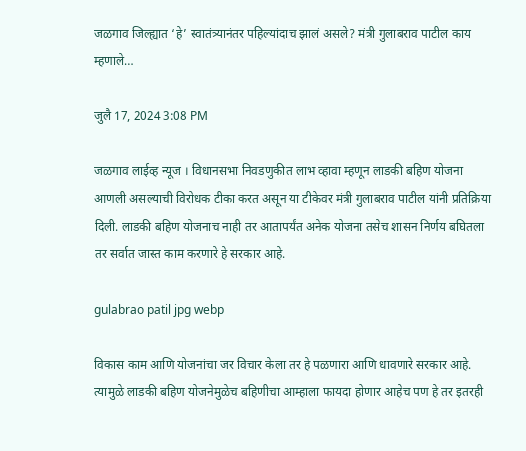जळगाव जिल्ह्यात ‘हे’ स्वातंत्र्यानंतर पहिल्यांदाच झालं असले? मंत्री गुलाबराव पाटील काय म्हणाले…

जुलै 17, 2024 3:08 PM

जळगाव लाईव्ह न्यूज । विधानसभा निवडणुकीत लाभ व्हावा म्हणून लाडकी बहिण योजना आणली असल्याची विरोधक टीका करत असून या टीकेवर मंत्री गुलाबराव पाटील यांनी प्रतिक्रिया दिली. लाडकी बहिण योजनाच नाही तर आतापर्यंत अनेक योजना तसेच शासन निर्णय बघितला तर सर्वात जास्त काम करणारे हे सरकार आहे.

gulabrao patil jpg webp

विकास काम आणि योजनांचा जर विचार केला तर हे पळणारा आणि धावणारे सरकार आहे. त्यामुळे लाडकी बहिण योजनेमुळेच बहिणीचा आम्हाला फायदा होणार आहेच पण हे तर इतरही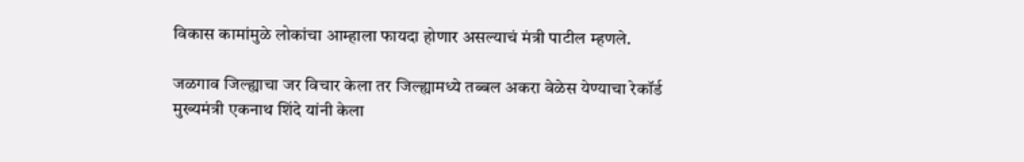विकास कामांमुळे लोकांचा आम्हाला फायदा होणार असल्याचं मंत्री पाटील म्हणले.

जळगाव जिल्ह्याचा जर विचार केला तर जिल्ह्यामध्ये तब्बल अकरा वेळेस येण्याचा रेकॉर्ड मुख्यमंत्री एकनाथ शिंदे यांनी केला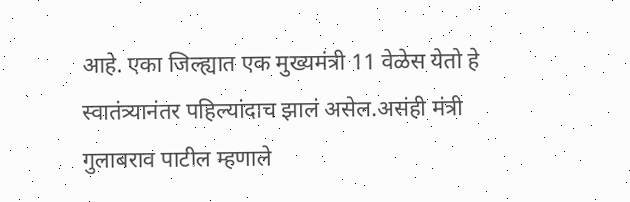आहे. एका जिल्ह्यात एक मुख्यमंत्री 11 वेळेस येतो हे स्वातंत्र्यानंतर पहिल्यांदाच झालं असेल.असंही मंत्री गुलाबराव पाटील म्हणाले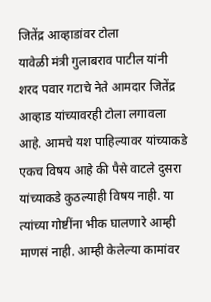जितेंद्र आव्हाडांवर टोला
यावेळी मंत्री गुलाबराव पाटील यांनी शरद पवार गटाचे नेते आमदार जितेंद्र आव्हाड यांच्यावरही टोला लगावला आहे. आमचे यश पाहिल्यावर यांच्याकडे एकच विषय आहे की पैसे वाटले दुसरा यांच्याकडे कुठल्याही विषय नाही. या त्यांच्या गोष्टींना भीक घालणारे आम्ही माणसं नाही. आम्ही केलेल्या कामांवर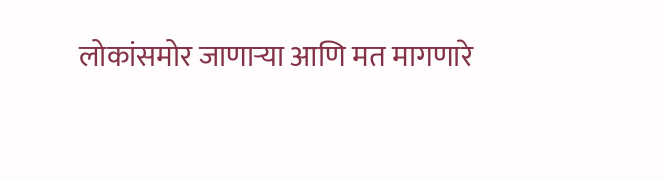लोकांसमोर जाणाऱ्या आणि मत मागणारे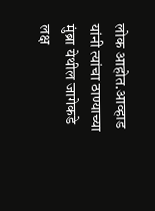लोक आहोत.आव्हाड यांनी त्यांचा ठाण्याच्या मुंब्रा येथील जागेकडे लक्ष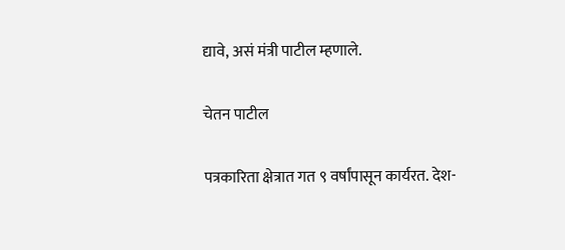द्यावे, असं मंत्री पाटील म्हणाले.

चेतन पाटील

पत्रकारिता क्षेत्रात गत ९ वर्षांपासून कार्यरत. देश-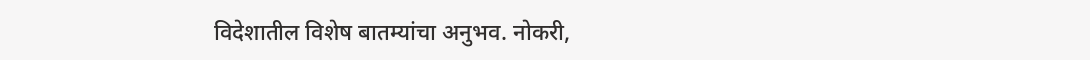विदेशातील विशेष बातम्यांचा अनुभव. नोकरी,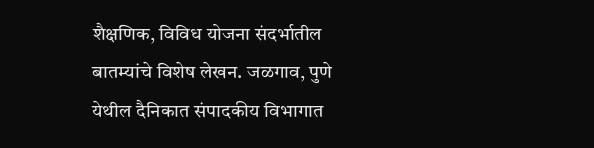शैक्षणिक, विविध योजना संदर्भातील बातम्यांचे विशेष लेखन. जळगाव, पुणे येथील दैनिकात संपादकीय विभागात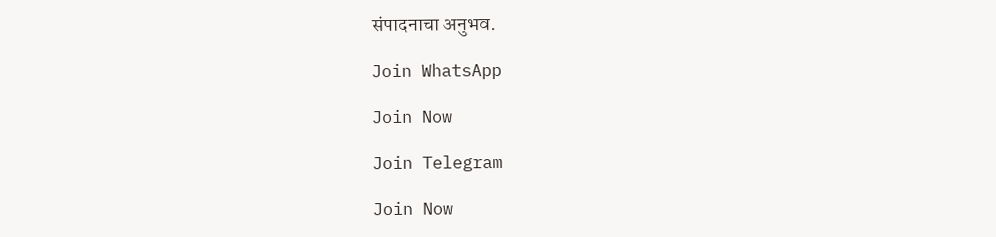संपादनाचा अनुभव.

Join WhatsApp

Join Now

Join Telegram

Join Now